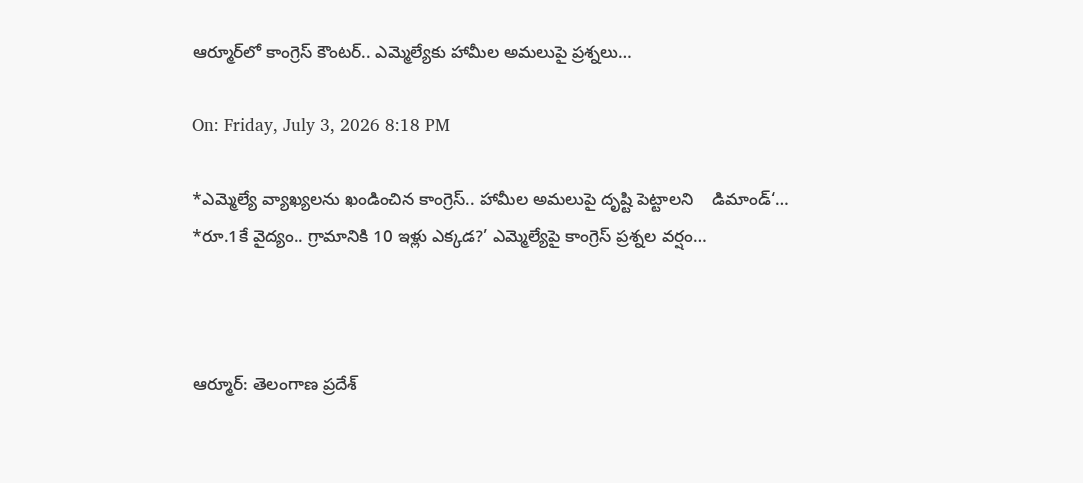ఆర్మూర్‌లో కాంగ్రెస్ కౌంటర్.. ఎమ్మెల్యేకు హామీల అమలుపై ప్రశ్నలు…

On: Friday, July 3, 2026 8:18 PM

*ఎమ్మెల్యే వ్యాఖ్యలను ఖండించిన కాంగ్రెస్.. హామీల అమలుపై దృష్టి పెట్టాలని    డిమాండ్‘…                                                *రూ.1కే వైద్యం.. గ్రామానికి 10 ఇళ్లు ఎక్కడ?’ ఎమ్మెల్యేపై కాంగ్రెస్ ప్రశ్నల వర్షం…



ఆర్మూర్: తెలంగాణ ప్రదేశ్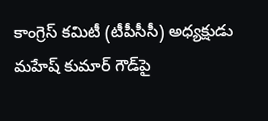కాంగ్రెస్ కమిటీ (టీపీసీసీ) అధ్యక్షుడు మహేష్ కుమార్ గౌడ్‌పై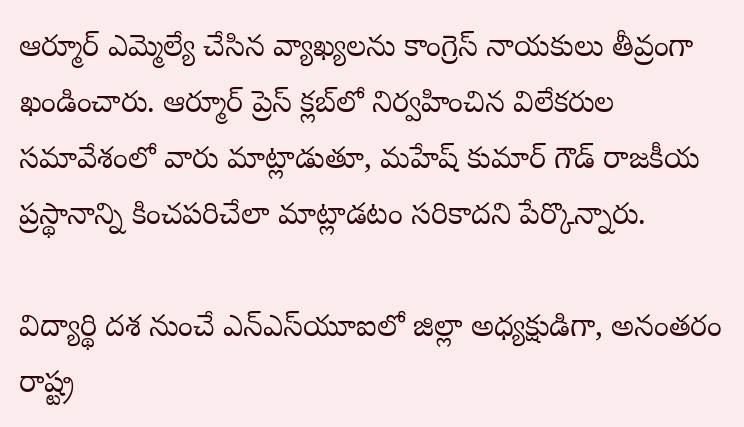ఆర్మూర్ ఎమ్మెల్యే చేసిన వ్యాఖ్యలను కాంగ్రెస్ నాయకులు తీవ్రంగా ఖండించారు. ఆర్మూర్ ప్రెస్ క్లబ్‌లో నిర్వహించిన విలేకరుల సమావేశంలో వారు మాట్లాడుతూ, మహేష్ కుమార్ గౌడ్ రాజకీయ ప్రస్థానాన్ని కించపరిచేలా మాట్లాడటం సరికాదని పేర్కొన్నారు.

విద్యార్థి దశ నుంచే ఎన్ఎస్‌యూఐలో జిల్లా అధ్యక్షుడిగా, అనంతరం రాష్ట్ర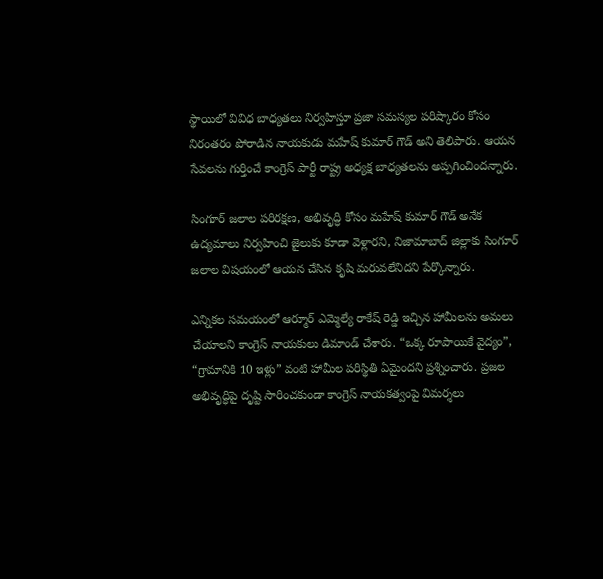స్థాయిలో వివిధ బాధ్యతలు నిర్వహిస్తూ ప్రజా సమస్యల పరిష్కారం కోసం నిరంతరం పోరాడిన నాయకుడు మహేష్ కుమార్ గౌడ్ అని తెలిపారు. ఆయన సేవలను గుర్తించే కాంగ్రెస్ పార్టీ రాష్ట్ర అధ్యక్ష బాధ్యతలను అప్పగించిందన్నారు.

సింగూర్ జలాల పరిరక్షణ, అభివృద్ధి కోసం మహేష్ కుమార్ గౌడ్ అనేక ఉద్యమాలు నిర్వహించి జైలుకు కూడా వెళ్లారని, నిజామాబాద్ జిల్లాకు సింగూర్ జలాల విషయంలో ఆయన చేసిన కృషి మరువలేనిదని పేర్కొన్నారు.

ఎన్నికల సమయంలో ఆర్మూర్ ఎమ్మెల్యే రాకేష్ రెడ్డి ఇచ్చిన హామీలను అమలు చేయాలని కాంగ్రెస్ నాయకులు డిమాండ్ చేశారు. “ఒక్క రూపాయికే వైద్యం”, “గ్రామానికి 10 ఇళ్లు” వంటి హామీల పరిస్థితి ఏమైందని ప్రశ్నించారు. ప్రజల అభివృద్ధిపై దృష్టి సారించకుండా కాంగ్రెస్ నాయకత్వంపై విమర్శలు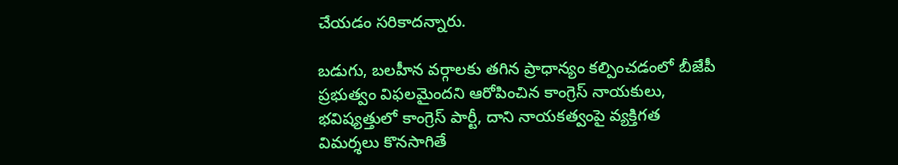చేయడం సరికాదన్నారు.

బడుగు, బలహీన వర్గాలకు తగిన ప్రాధాన్యం కల్పించడంలో బీజేపీ ప్రభుత్వం విఫలమైందని ఆరోపించిన కాంగ్రెస్ నాయకులు, భవిష్యత్తులో కాంగ్రెస్ పార్టీ, దాని నాయకత్వంపై వ్యక్తిగత విమర్శలు కొనసాగితే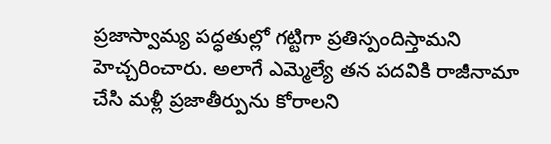ప్రజాస్వామ్య పద్ధతుల్లో గట్టిగా ప్రతిస్పందిస్తామని హెచ్చరించారు. అలాగే ఎమ్మెల్యే తన పదవికి రాజీనామా చేసి మళ్లీ ప్రజాతీర్పును కోరాలని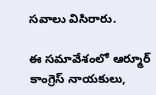సవాలు విసిరారు.

ఈ సమావేశంలో ఆర్మూర్ కాంగ్రెస్ నాయకులు,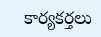కార్యకర్తలు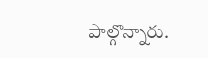పాల్గొన్నారు.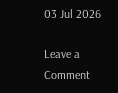03 Jul 2026

Leave a Comment